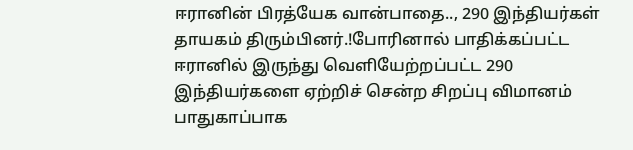ஈரானின் பிரத்யேக வான்பாதை.., 290 இந்தியர்கள் தாயகம் திரும்பினர்.!போரினால் பாதிக்கப்பட்ட ஈரானில் இருந்து வெளியேற்றப்பட்ட 290 இந்தியர்களை ஏற்றிச் சென்ற சிறப்பு விமானம் பாதுகாப்பாக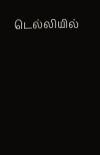டெல்லியில்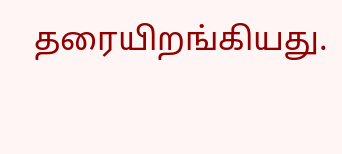தரையிறங்கியது.